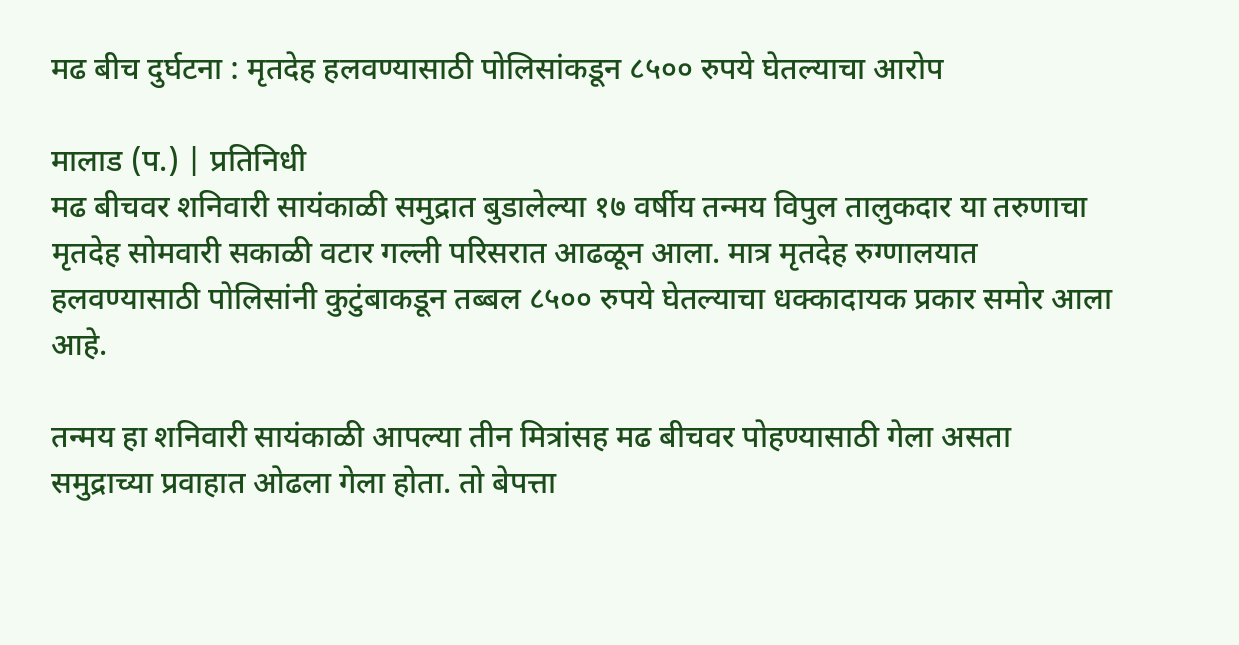मढ बीच दुर्घटना : मृतदेह हलवण्यासाठी पोलिसांकडून ८५०० रुपये घेतल्याचा आरोप

मालाड (प.) | प्रतिनिधी
मढ बीचवर शनिवारी सायंकाळी समुद्रात बुडालेल्या १७ वर्षीय तन्मय विपुल तालुकदार या तरुणाचा मृतदेह सोमवारी सकाळी वटार गल्ली परिसरात आढळून आला. मात्र मृतदेह रुग्णालयात हलवण्यासाठी पोलिसांनी कुटुंबाकडून तब्बल ८५०० रुपये घेतल्याचा धक्कादायक प्रकार समोर आला आहे.

तन्मय हा शनिवारी सायंकाळी आपल्या तीन मित्रांसह मढ बीचवर पोहण्यासाठी गेला असता समुद्राच्या प्रवाहात ओढला गेला होता. तो बेपत्ता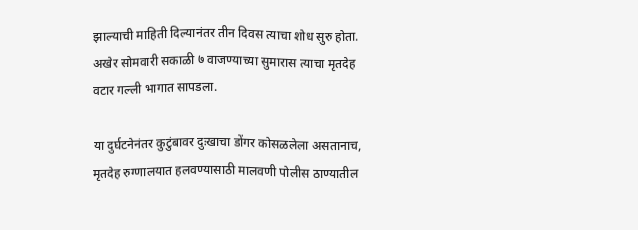झाल्याची माहिती दिल्यानंतर तीन दिवस त्याचा शोध सुरु होता. अखेर सोमवारी सकाळी ७ वाजण्याच्या सुमारास त्याचा मृतदेह वटार गल्ली भागात सापडला.

या दुर्घटनेनंतर कुटुंबावर दुःखाचा डोंगर कोसळलेला असतानाच, मृतदेह रुग्णालयात हलवण्यासाठी मालवणी पोलीस ठाण्यातील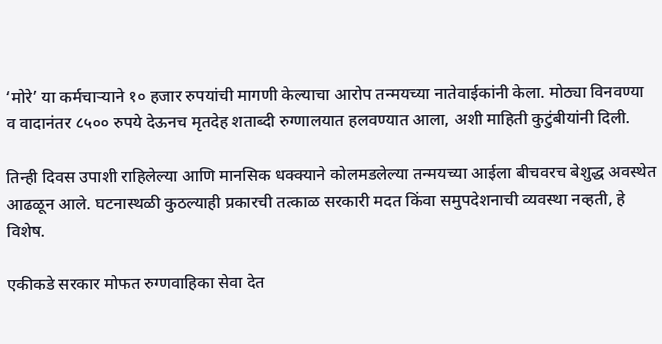‘मोरे’ या कर्मचाऱ्याने १० हजार रुपयांची मागणी केल्याचा आरोप तन्मयच्या नातेवाईकांनी केला. मोठ्या विनवण्या व वादानंतर ८५०० रुपये देऊनच मृतदेह शताब्दी रुग्णालयात हलवण्यात आला, अशी माहिती कुटुंबीयांनी दिली.

तिन्ही दिवस उपाशी राहिलेल्या आणि मानसिक धक्क्याने कोलमडलेल्या तन्मयच्या आईला बीचवरच बेशुद्ध अवस्थेत आढळून आले. घटनास्थळी कुठल्याही प्रकारची तत्काळ सरकारी मदत किंवा समुपदेशनाची व्यवस्था नव्हती, हे विशेष.

एकीकडे सरकार मोफत रुग्णवाहिका सेवा देत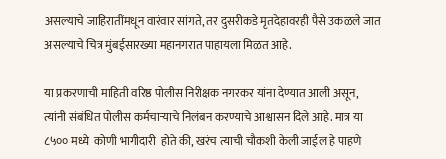असल्याचे जाहिरातींमधून वारंवार सांगते, तर दुसरीकडे मृतदेहावरही पैसे उकळले जात असल्याचे चित्र मुंबईसारख्या महानगरात पाहायला मिळत आहे.

या प्रकरणाची माहिती वरिष्ठ पोलीस निरीक्षक नगरकर यांना देण्यात आली असून, त्यांनी संबंधित पोलीस कर्मचाऱ्याचे निलंबन करण्याचे आश्वासन दिले आहे. मात्र या ८५०० मध्ये  कोणी भागीदारी  होते की, खरंच त्याची चौकशी केली जाईल हे पाहणे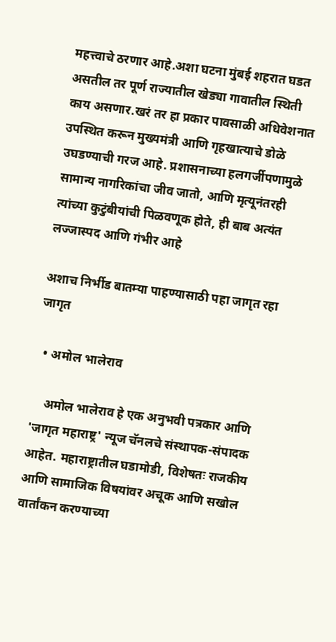महत्त्वाचे ठरणार आहे.अशा घटना मुंबई शहरात घडत असतील तर पूर्ण राज्यातील खेड्या गावातील स्थिती काय असणार.खरं तर हा प्रकार पावसाळी अधिवेशनात उपस्थित करून मुख्यमंत्री आणि गृहखात्याचे डोळे उघडण्याची गरज आहे. प्रशासनाच्या हलगर्जीपणामुळे सामान्य नागरिकांचा जीव जातो, आणि मृत्यूनंतरही त्यांच्या कुटुंबीयांची पिळवणूक होते, ही बाब अत्यंत लज्जास्पद आणि गंभीर आहे

अशाच निर्भीड बातम्या पाहण्यासाठी पहा जागृत रहा जागृत

  • अमोल भालेराव

    अमोल भालेराव हे एक अनुभवी पत्रकार आणि 'जागृत महाराष्ट्र' न्यूज चॅनलचे संस्थापक-संपादक आहेत. महाराष्ट्रातील घडामोडी, विशेषतः राजकीय आणि सामाजिक विषयांवर अचूक आणि सखोल वार्तांकन करण्याच्या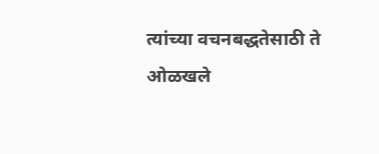त्यांच्या वचनबद्धतेसाठी ते ओळखले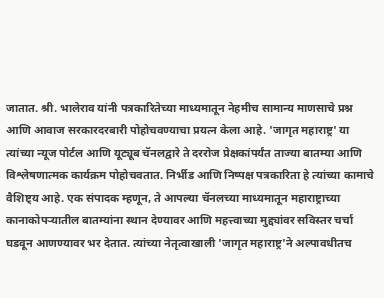जातात. श्री. भालेराव यांनी पत्रकारितेच्या माध्यमातून नेहमीच सामान्य माणसाचे प्रश्न आणि आवाज सरकारदरबारी पोहोचवण्याचा प्रयत्न केला आहे. 'जागृत महाराष्ट्र' या त्यांच्या न्यूज पोर्टल आणि यूट्यूब चॅनलद्वारे ते दररोज प्रेक्षकांपर्यंत ताज्या बातम्या आणि विश्लेषणात्मक कार्यक्रम पोहोचवतात. निर्भीड आणि निष्पक्ष पत्रकारिता हे त्यांच्या कामाचे वैशिष्ट्य आहे. एक संपादक म्हणून, ते आपल्या चॅनलच्या माध्यमातून महाराष्ट्राच्या कानाकोपऱ्यातील बातम्यांना स्थान देण्यावर आणि महत्त्वाच्या मुद्द्यांवर सविस्तर चर्चा घडवून आणण्यावर भर देतात. त्यांच्या नेतृत्वाखाली 'जागृत महाराष्ट्र'ने अल्पावधीतच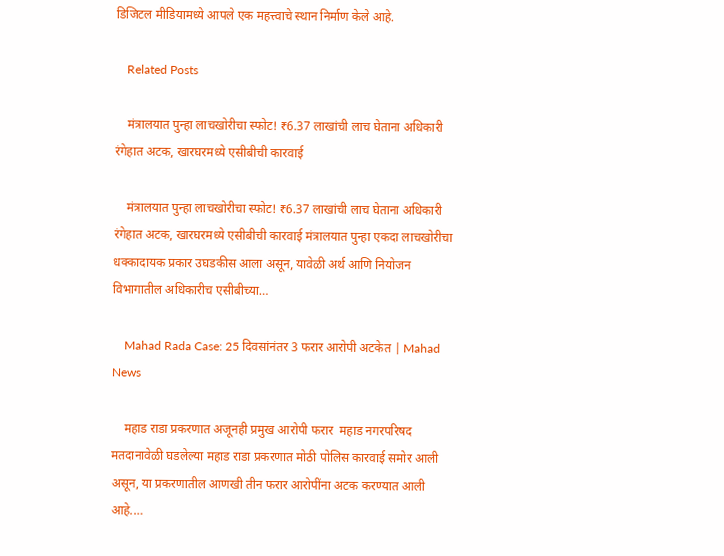डिजिटल मीडियामध्ये आपले एक महत्त्वाचे स्थान निर्माण केले आहे.

    Related Posts

    मंत्रालयात पुन्हा लाचखोरीचा स्फोट! ₹6.37 लाखांची लाच घेताना अधिकारी रंगेहात अटक, खारघरमध्ये एसीबीची कारवाई

    मंत्रालयात पुन्हा लाचखोरीचा स्फोट! ₹6.37 लाखांची लाच घेताना अधिकारी रंगेहात अटक, खारघरमध्ये एसीबीची कारवाई मंत्रालयात पुन्हा एकदा लाचखोरीचा धक्कादायक प्रकार उघडकीस आला असून, यावेळी अर्थ आणि नियोजन विभागातील अधिकारीच एसीबीच्या…

    Mahad Rada Case: 25 दिवसांनंतर 3 फरार आरोपी अटकेत | Mahad News

    महाड राडा प्रकरणात अजूनही प्रमुख आरोपी फरार  महाड नगरपरिषद मतदानावेळी घडलेल्या महाड राडा प्रकरणात मोठी पोलिस कारवाई समोर आली असून, या प्रकरणातील आणखी तीन फरार आरोपींना अटक करण्यात आली आहे.…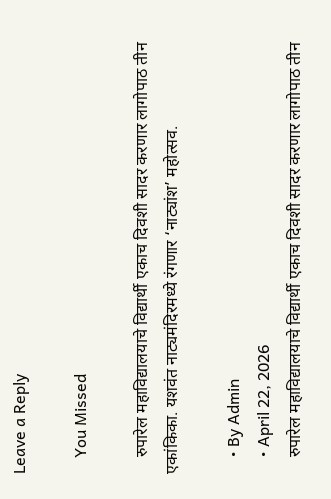Leave a Reply

    You Missed

    रुपारेल महाविद्यालयाचे विद्यार्थी एकाच दिवशी सादर करणार लागोपाठ तीन एकांकिका. यशवंत नाट्यमंदिरमध्ये रंगणार ‘नाट्यांश’ महोत्सव.

    • By Admin
    • April 22, 2026
    रुपारेल महाविद्यालयाचे विद्यार्थी एकाच दिवशी सादर करणार लागोपाठ तीन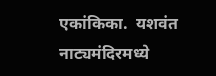एकांकिका.  यशवंत नाट्यमंदिरमध्ये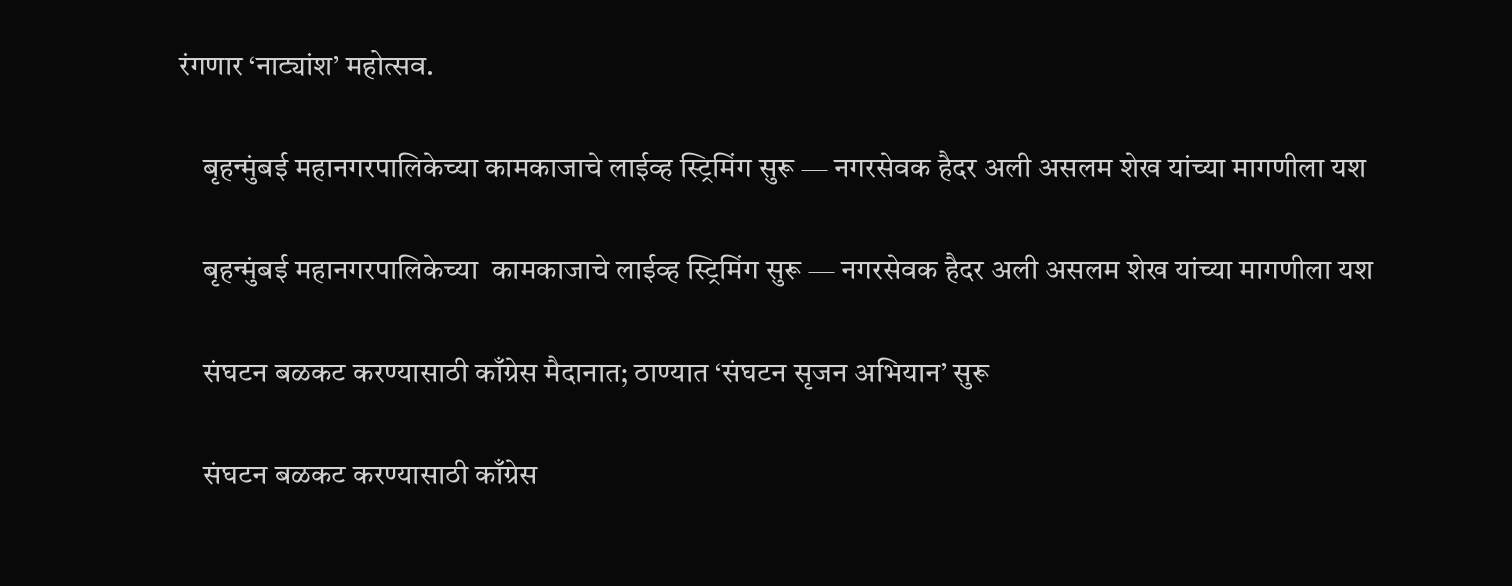रंगणार ‘नाट्यांश’ महोत्सव.

    बृहन्मुंबई महानगरपालिकेच्या कामकाजाचे लाईव्ह स्ट्रिमिंग सुरू — नगरसेवक हैदर अली असलम शेख यांच्या मागणीला यश

    बृहन्मुंबई महानगरपालिकेच्या  कामकाजाचे लाईव्ह स्ट्रिमिंग सुरू — नगरसेवक हैदर अली असलम शेख यांच्या मागणीला यश

    संघटन बळकट करण्यासाठी काँग्रेस मैदानात; ठाण्यात ‘संघटन सृजन अभियान’ सुरू

    संघटन बळकट करण्यासाठी काँग्रेस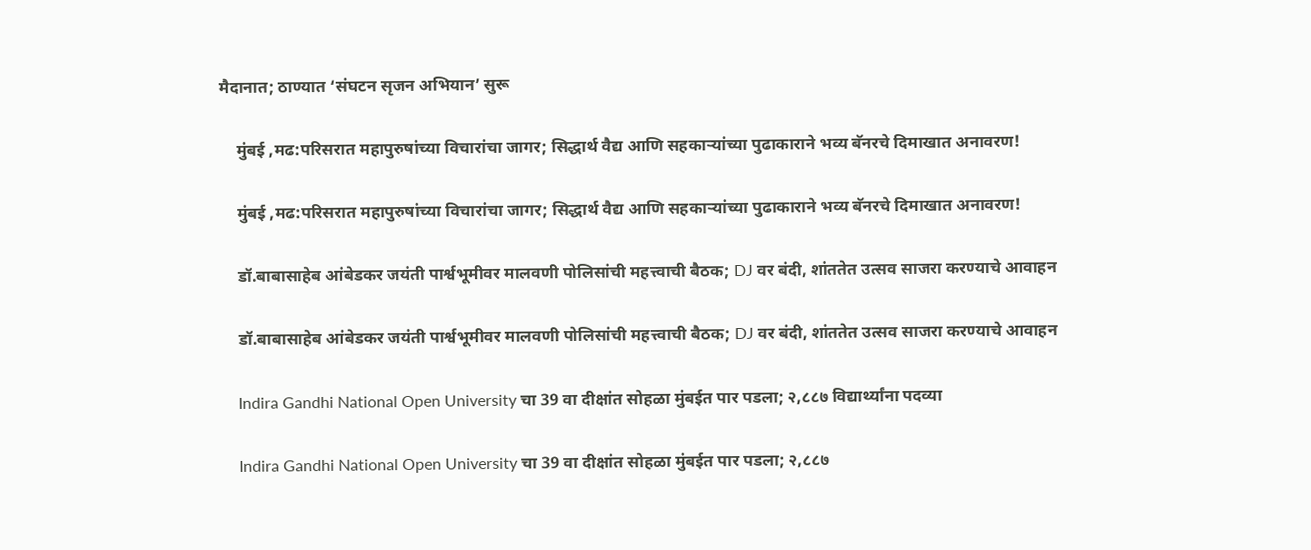मैदानात; ठाण्यात ‘संघटन सृजन अभियान’ सुरू

    मुंबई ,मढ:परिसरात महापुरुषांच्या विचारांचा जागर; सिद्धार्थ वैद्य आणि सहकाऱ्यांच्या पुढाकाराने भव्य बॅनरचे दिमाखात अनावरण!

    मुंबई ,मढ:परिसरात महापुरुषांच्या विचारांचा जागर; सिद्धार्थ वैद्य आणि सहकाऱ्यांच्या पुढाकाराने भव्य बॅनरचे दिमाखात अनावरण!

    डॉ.बाबासाहेब आंबेडकर जयंती पार्श्वभूमीवर मालवणी पोलिसांची महत्त्वाची बैठक; DJ वर बंदी, शांततेत उत्सव साजरा करण्याचे आवाहन

    डॉ.बाबासाहेब आंबेडकर जयंती पार्श्वभूमीवर मालवणी पोलिसांची महत्त्वाची बैठक; DJ वर बंदी, शांततेत उत्सव साजरा करण्याचे आवाहन

    Indira Gandhi National Open University चा 39 वा दीक्षांत सोहळा मुंबईत पार पडला; २,८८७ विद्यार्थ्यांना पदव्या

    Indira Gandhi National Open University चा 39 वा दीक्षांत सोहळा मुंबईत पार पडला; २,८८७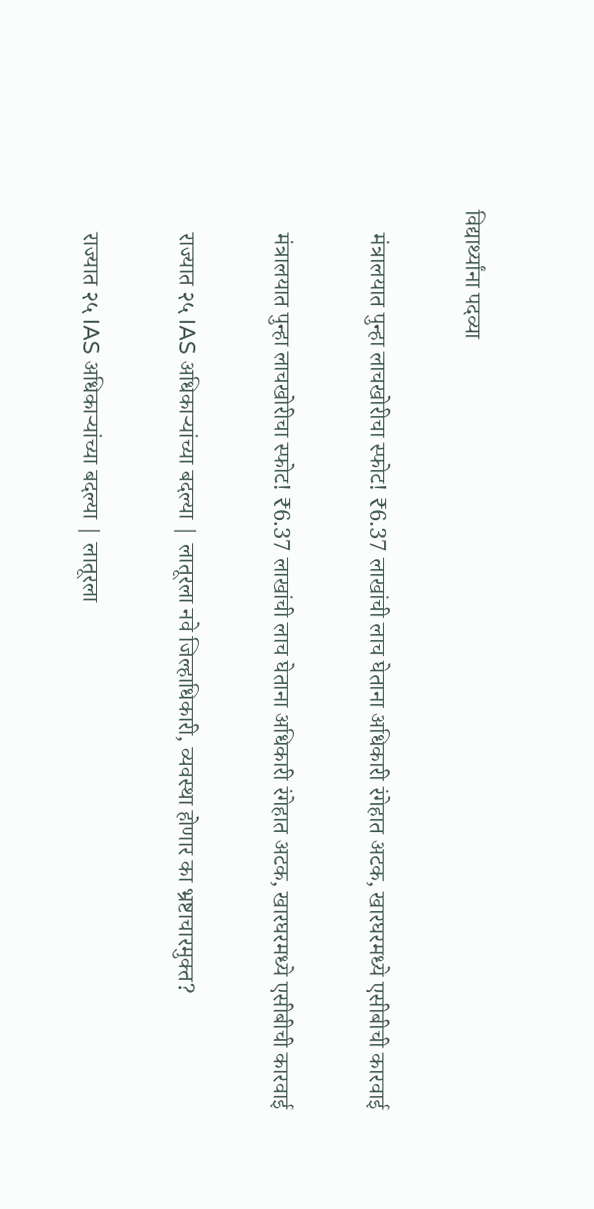विद्यार्थ्यांना पदव्या

    मंत्रालयात पुन्हा लाचखोरीचा स्फोट! ₹6.37 लाखांची लाच घेताना अधिकारी रंगेहात अटक, खारघरमध्ये एसीबीची कारवाई

    मंत्रालयात पुन्हा लाचखोरीचा स्फोट! ₹6.37 लाखांची लाच घेताना अधिकारी रंगेहात अटक, खारघरमध्ये एसीबीची कारवाई

    राज्यात २५ IAS अधिकाऱ्यांच्या बदल्या | लातूरला नवे जिल्हाधिकारी, व्यवस्था होणार का भ्रष्टाचारमुक्त?

    राज्यात २५ IAS अधिकाऱ्यांच्या बदल्या | लातूरला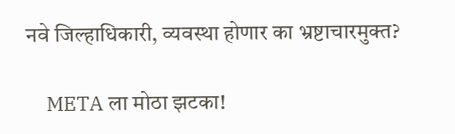नवे जिल्हाधिकारी, व्यवस्था होणार का भ्रष्टाचारमुक्त?

    META ला मोठा झटका!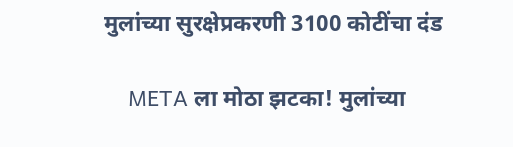मुलांच्या सुरक्षेप्रकरणी 3100 कोटींचा दंड

    META ला मोठा झटका! मुलांच्या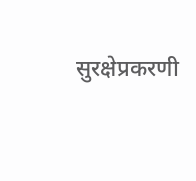सुरक्षेप्रकरणी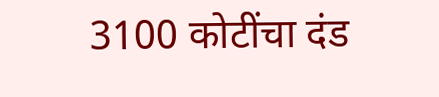3100 कोटींचा दंड